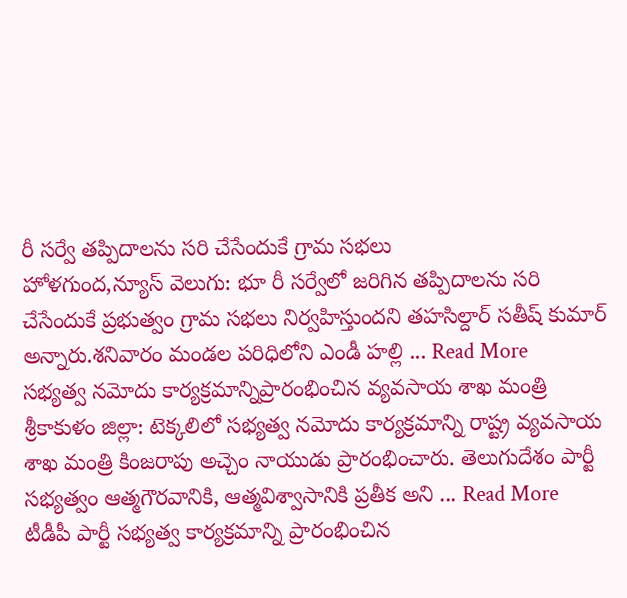రీ సర్వే తప్పిదాలను సరి చేసేందుకే గ్రామ సభలు
హోళగుంద,న్యూస్ వెలుగు: భూ రీ సర్వేలో జరిగిన తప్పిదాలను సరి చేసేందుకే ప్రభుత్వం గ్రామ సభలు నిర్వహిస్తుందని తహసిల్దార్ సతీష్ కుమార్ అన్నారు.శనివారం మండల పరిధిలోని ఎండీ హల్లి ... Read More
సభ్యత్వ నమోదు కార్యక్రమాన్నిప్రారంభించిన వ్యవసాయ శాఖ మంత్రి
శ్రీకాకుళం జిల్లా: టెక్కలిలో సభ్యత్వ నమోదు కార్యక్రమాన్ని రాష్ట్ర వ్యవసాయ శాఖ మంత్రి కింజరాపు అచ్చెం నాయుడు ప్రారంభించారు. తెలుగుదేశం పార్టీ సభ్యత్వం ఆత్మగౌరవానికి, ఆత్మవిశ్వాసానికి ప్రతీక అని ... Read More
టీడీపీ పార్టీ సభ్యత్వ కార్యక్రమాన్ని ప్రారంభించిన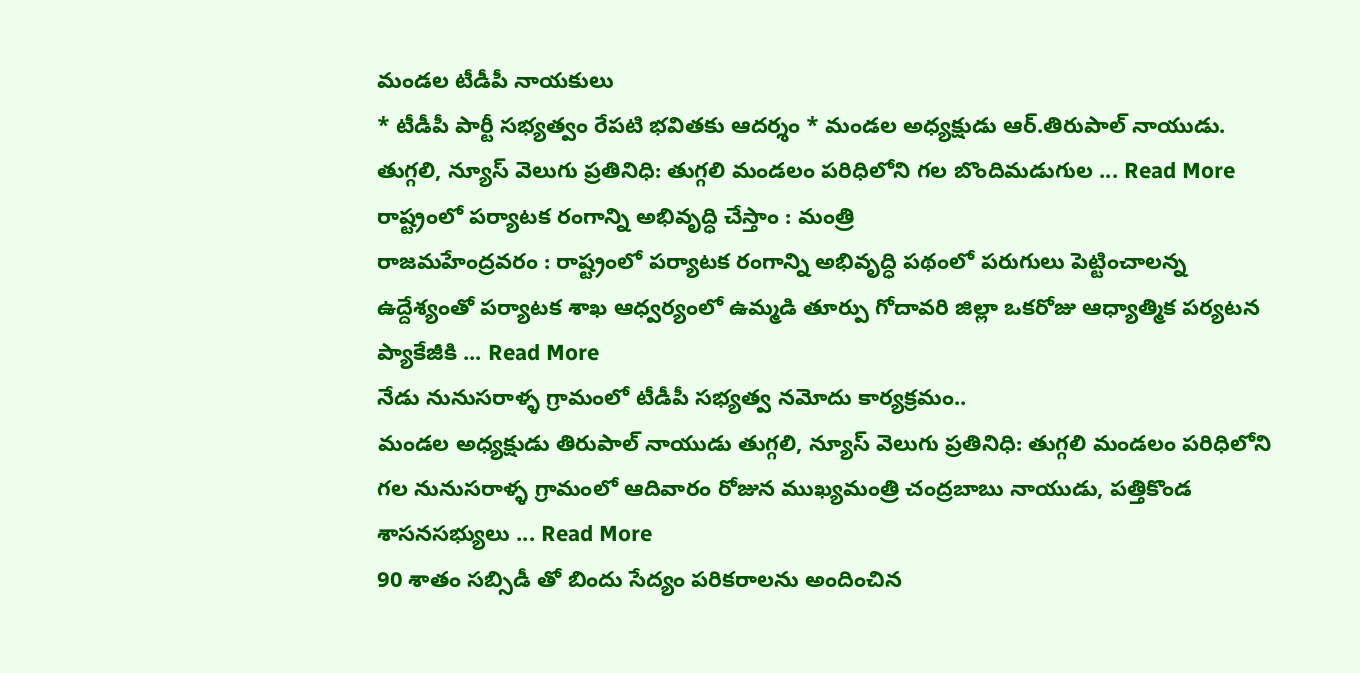మండల టీడీపీ నాయకులు
* టీడీపీ పార్టీ సభ్యత్వం రేపటి భవితకు ఆదర్శం * మండల అధ్యక్షుడు ఆర్.తిరుపాల్ నాయుడు. తుగ్గలి, న్యూస్ వెలుగు ప్రతినిధి: తుగ్గలి మండలం పరిధిలోని గల బొందిమడుగుల ... Read More
రాష్ట్రంలో పర్యాటక రంగాన్ని అభివృద్ధి చేస్తాం : మంత్రి
రాజమహేంద్రవరం : రాష్ట్రంలో పర్యాటక రంగాన్ని అభివృద్ధి పథంలో పరుగులు పెట్టించాలన్న ఉద్దేశ్యంతో పర్యాటక శాఖ ఆధ్వర్యంలో ఉమ్మడి తూర్పు గోదావరి జిల్లా ఒకరోజు ఆధ్యాత్మిక పర్యటన ప్యాకేజీకి ... Read More
నేడు నునుసరాళ్ళ గ్రామంలో టీడీపీ సభ్యత్వ నమోదు కార్యక్రమం..
మండల అధ్యక్షుడు తిరుపాల్ నాయుడు తుగ్గలి, న్యూస్ వెలుగు ప్రతినిధి: తుగ్గలి మండలం పరిధిలోని గల నునుసరాళ్ళ గ్రామంలో ఆదివారం రోజున ముఖ్యమంత్రి చంద్రబాబు నాయుడు, పత్తికొండ శాసనసభ్యులు ... Read More
90 శాతం సబ్సిడీ తో బిందు సేద్యం పరికరాలను అందించిన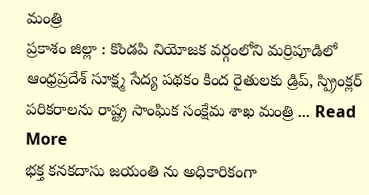మంత్రి
ప్రకాశం జిల్లా : కొండపి నియోజక వర్గంలోని మర్రిపూడిలో ఆంధ్రప్రదేశ్ సూక్ష్మ సేద్య పథకం కింద రైతులకు డ్రిప్, స్ప్రింక్లర్ పరికరాలను రాష్ట్ర సాంఘిక సంక్షేమ శాఖ మంత్రి ... Read More
భక్త కనకదాసు జయంతి ను అధికారికంగా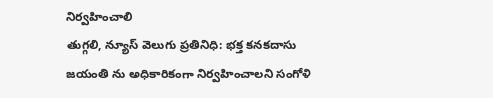నిర్వహించాలి
తుగ్గలి, న్యూస్ వెలుగు ప్రతినిధి: భక్త కనకదాసు జయంతి ను అధికారికంగా నిర్వహించాలని సంగోళి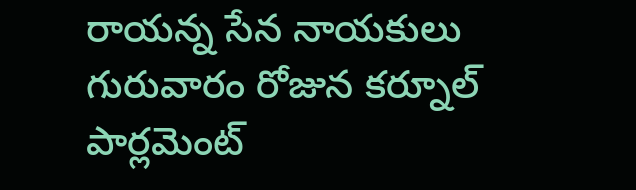రాయన్న సేన నాయకులు గురువారం రోజున కర్నూల్ పార్లమెంట్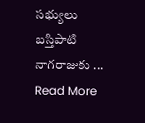సభ్యులు బస్తిపాటి నాగరాజుకు ... Read More